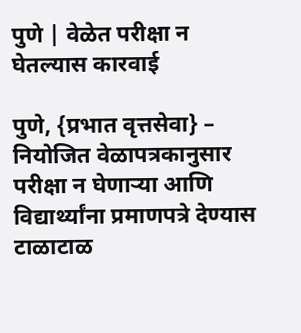पुणे | वेळेत परीक्षा न घेतल्यास कारवाई

पुणे, {प्रभात वृत्तसेवा} – नियोजित वेळापत्रकानुसार परीक्षा न घेणाऱ्या आणि विद्यार्थ्यांना प्रमाणपत्रे देण्यास टाळाटाळ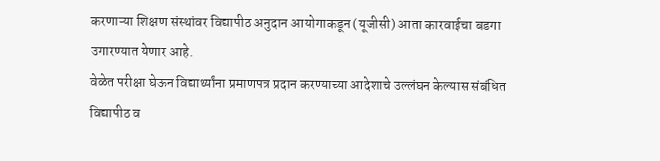करणाऱ्या शिक्षण संस्थांवर विद्यापीठ अनुदान आयोगाकडून (यूजीसी) आता कारवाईचा बडगा उगारण्यात येणार आहे.
वेळेत परीक्षा घेऊन विद्यार्थ्यांना प्रमाणपत्र प्रदान करण्याच्या आदेशाचे उल्लंघन केल्यास संबंधित विद्यापीठ व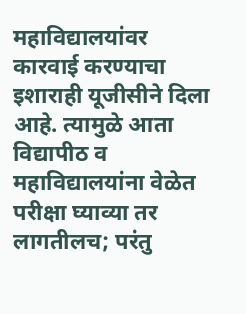महाविद्यालयांवर कारवाई करण्याचा इशाराही यूजीसीने दिला आहे. त्यामुळे आता विद्यापीठ व महाविद्यालयांना वेळेत परीक्षा घ्याव्या तर लागतीलच; परंतु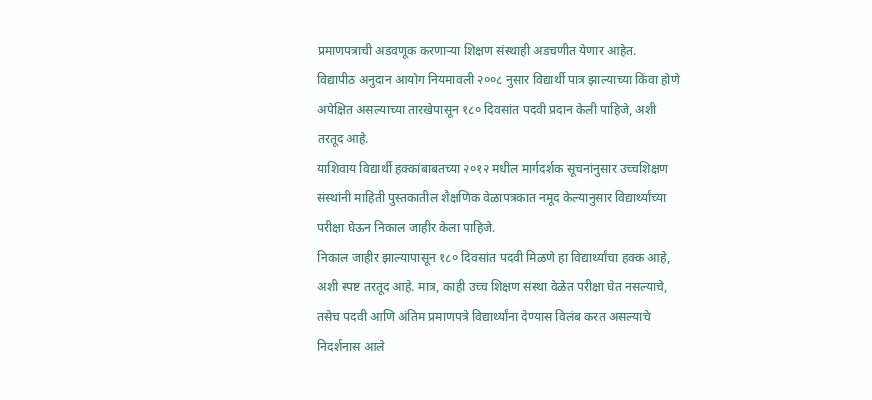प्रमाणपत्राची अडवणूक करणाऱ्या शिक्षण संस्थाही अडचणीत येणार आहेत.
विद्यापीठ अनुदान आयोग नियमावली २००८ नुसार विद्यार्थी पात्र झाल्याच्या किंवा होणे अपेक्षित असल्याच्या तारखेपासून १८० दिवसांत पदवी प्रदान केली पाहिजे, अशी तरतूद आहे.
याशिवाय विद्यार्थी हक्कांबाबतच्या २०१२ मधील मार्गदर्शक सूचनांनुसार उच्चशिक्षण संस्थांनी माहिती पुस्तकातील शैक्षणिक वेळापत्रकात नमूद केल्यानुसार विद्यार्थ्यांच्या परीक्षा घेऊन निकाल जाहीर केला पाहिजे.
निकाल जाहीर झाल्यापासून १८० दिवसांत पदवी मिळणे हा विद्यार्थ्यांचा हक्क आहे, अशी स्पष्ट तरतूद आहे. मात्र, काही उच्च शिक्षण संस्था वेळेत परीक्षा घेत नसल्याचे, तसेच पदवी आणि अंतिम प्रमाणपत्रे विद्यार्थ्यांना देण्यास विलंब करत असल्याचे निदर्शनास आले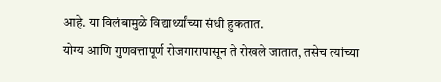आहे. या विलंबामुळे विद्यार्थ्यांच्या संधी हुकतात.
योग्य आणि गुणवत्तापूर्ण रोजगारापासून ते रोखले जातात, तसेच त्यांच्या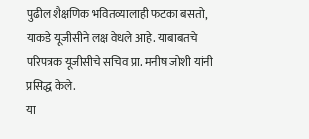पुढील शैक्षणिक भवितव्यालाही फटका बसतो, याकडे यूजीसीने लक्ष वेधले आहे. याबाबतचे परिपत्रक यूजीसीचे सचिव प्रा. मनीष जोशी यांनी प्रसिद्ध केले.
या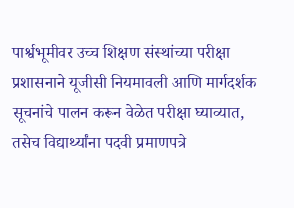पार्श्वभूमीवर उच्च शिक्षण संस्थांच्या परीक्षा प्रशासनाने यूजीसी नियमावली आणि मार्गदर्शक सूचनांचे पालन करून वेळेत परीक्षा घ्याव्यात, तसेच विद्यार्थ्यांना पदवी प्रमाणपत्रे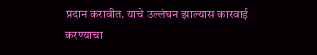प्रदान करावीत. याचे उल्लंघन झाल्यास कारवाई करण्याचा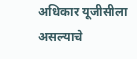अधिकार यूजीसीला असल्याचे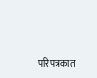परिपत्रकात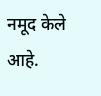नमूद केले आहे.